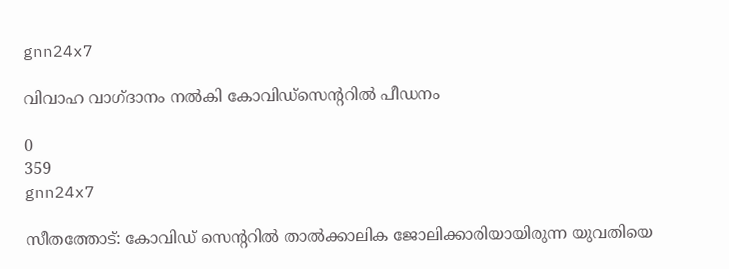gnn24x7

വിവാഹ വാഗ്ദാനം നല്‍കി കോവിഡ്സെന്ററില്‍ പീഡനം

0
359
gnn24x7

സീതത്തോട്: കോവിഡ് സെന്ററില്‍ താല്‍ക്കാലിക ജോലിക്കാരിയായിരുന്ന യുവതിയെ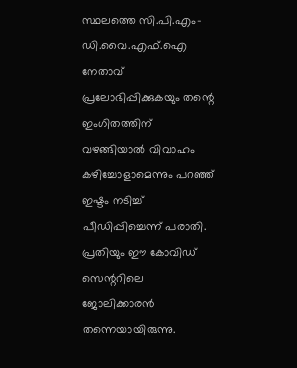സ്ഥലത്തെ സി.പി.എം-ഡി.വൈ.എഫ്.ഐ നേതാവ് പ്രലോഭിപ്പിക്കുകയും തന്റെ ഇംഗിതത്തിന് വഴങ്ങിയാല്‍ വിവാഹം കഴിച്ചോളാമെന്നും പറഞ്ഞ് ഇഷ്ടം നടിച്ച് പീഡിപ്പിച്ചെന്ന് പരാതി. പ്രതിയും ഈ കോവിഡ് സെന്ററിലെ ജോലിക്കാരന്‍ തന്നെയായിരുന്നു.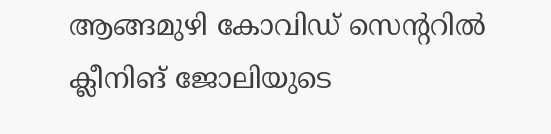ആങ്ങമുഴി കോവിഡ് സെന്ററില്‍ ക്ലീനിങ് ജോലിയുടെ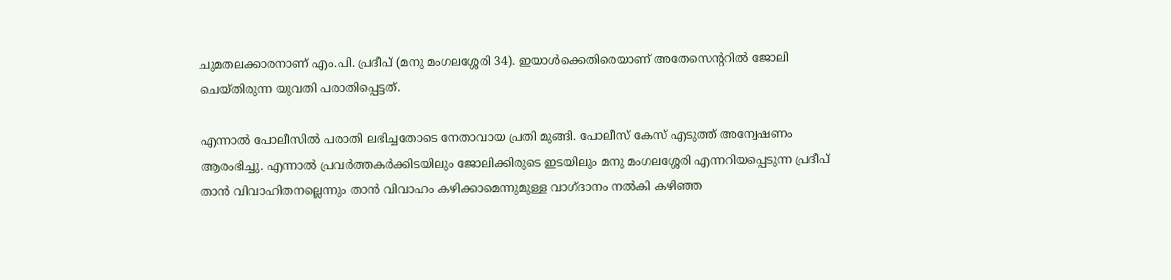ചുമതലക്കാരനാണ് എം.പി. പ്രദീപ് (മനു മംഗലശ്ശേരി 34). ഇയാള്‍ക്കെതിരെയാണ് അതേസെന്ററില്‍ ജോലി ചെയ്തിരുന്ന യുവതി പരാതിപ്പെട്ടത്.

എന്നാല്‍ പോലീസില്‍ പരാതി ലഭിച്ചതോടെ നേതാവായ പ്രതി മുങ്ങി. പോലീസ് കേസ് എടുത്ത് അന്വേഷണം ആരംഭിച്ചു. എന്നാല്‍ പ്രവര്‍ത്തകര്‍ക്കിടയിലും ജോലിക്കിരുടെ ഇടയിലും മനു മംഗലശ്ശേരി എന്നറിയപ്പെടുന്ന പ്രദീപ് താന്‍ വിവാഹിതനല്ലെന്നും താന്‍ വിവാഹം കഴിക്കാമെന്നുമുള്ള വാഗ്ദാനം നല്‍കി കഴിഞ്ഞ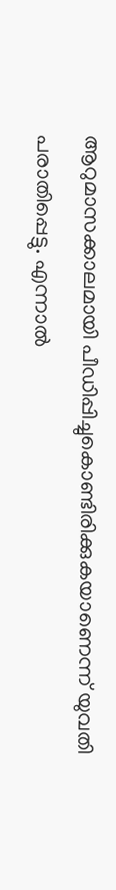ആറുമാസക്കാലമായി പീഡിപ്പിച്ചുകൊണ്ടിരിക്കുകയാണെന്ന് യുവതി പരാതിപ്പെട്ടു. എന്നാല്‍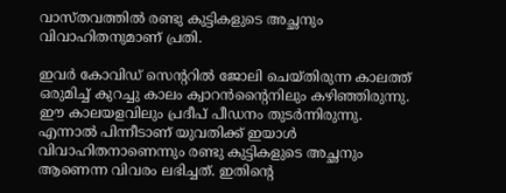വാസ്തവത്തില്‍ രണ്ടു കുട്ടികളുടെ അച്ഛനും വിവാഹിതനുമാണ് പ്രതി.

ഇവര്‍ കോവിഡ് സെന്ററില്‍ ജോലി ചെയ്തിരുന്ന കാലത്ത് ഒരുമിച്ച് കുറച്ചു കാലം ക്വാറന്‍ന്റൈനിലും കഴിഞ്ഞിരുന്നു. ഈ കാലയളവിലും പ്രദീപ് പീഡനം തുടര്‍ന്നിരുന്നു. എന്നാല്‍ പിന്നീടാണ് യുവതിക്ക് ഇയാള്‍ വിവാഹിതനാണെന്നും രണ്ടു കുട്ടികളുടെ അച്ഛനും ആണെന്ന വിവരം ലഭിച്ചത്. ഇതിന്റെ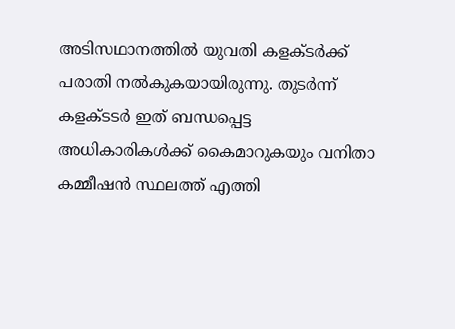അടിസഥാനത്തില്‍ യുവതി കളക്ടര്‍ക്ക് പരാതി നല്‍കുകയായിരുന്നു. തുടര്‍ന്ന് കളക്ടടര്‍ ഇത് ബന്ധപ്പെട്ട അധികാരികള്‍ക്ക് കൈമാറുകയും വനിതാ കമ്മീഷന്‍ സ്ഥലത്ത് എത്തി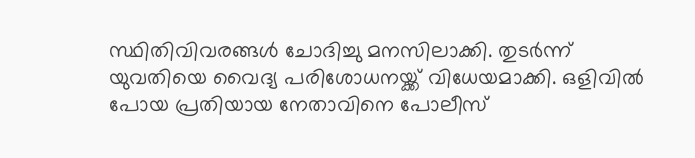സ്ഥിതിവിവരങ്ങള്‍ ചോദിച്ചു മനസിലാക്കി. തുടര്‍ന്ന് യുവതിയെ വൈദ്യ പരിശോധനയ്ക്ക് വിധേയമാക്കി. ഒളിവില്‍ പോയ പ്രതിയായ നേതാവിനെ പോലീസ്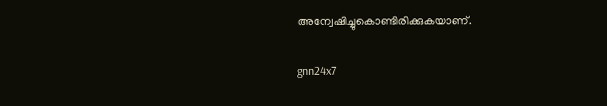അന്വേഷിച്ചുകൊണ്ടിരിക്കുകയാണ്.

gnn24x7